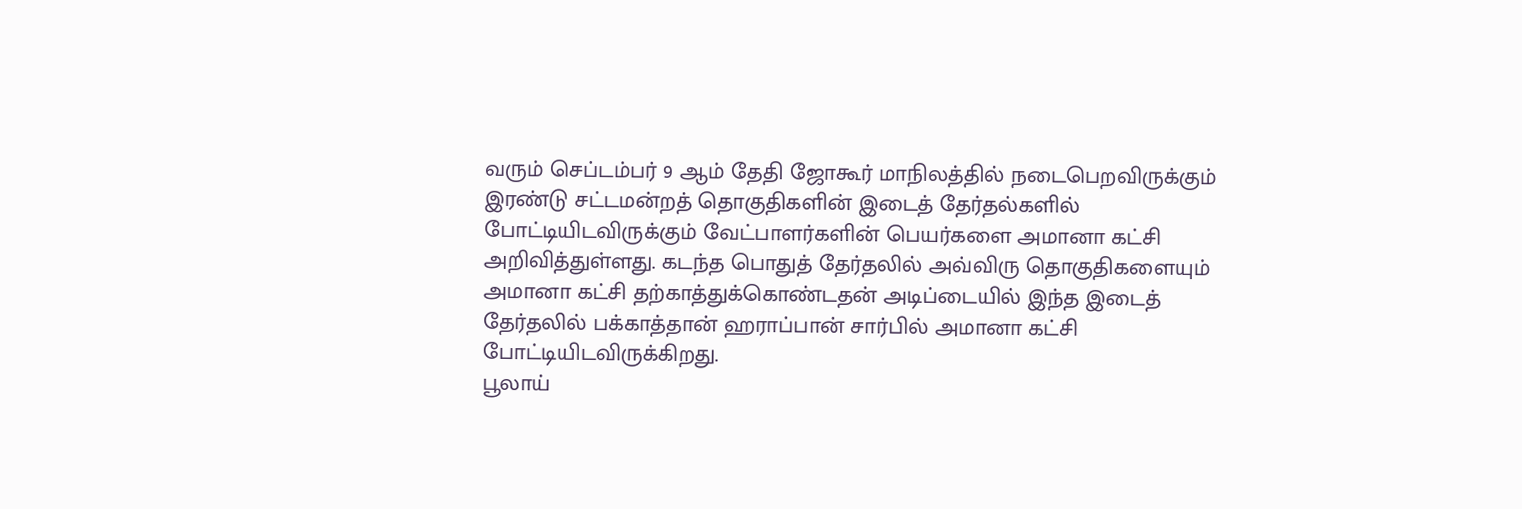வரும் செப்டம்பர் 9 ஆம் தேதி ஜோகூர் மாநிலத்தில் நடைபெறவிருக்கும் இரண்டு சட்டமன்றத் தொகுதிகளின் இடைத் தேர்தல்களில் போட்டியிடவிருக்கும் வேட்பாளர்களின் பெயர்களை அமானா கட்சி அறிவித்துள்ளது. கடந்த பொதுத் தேர்தலில் அவ்விரு தொகுதிகளையும் அமானா கட்சி தற்காத்துக்கொண்டதன் அடிப்டையில் இந்த இடைத் தேர்தலில் பக்காத்தான் ஹராப்பான் சார்பில் அமானா கட்சி போட்டியிடவிருக்கிறது.
பூலாய்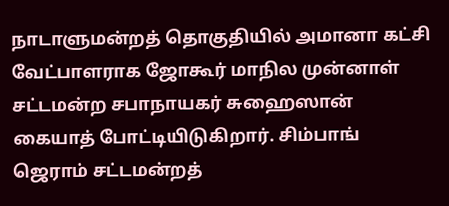நாடாளுமன்றத் தொகுதியில் அமானா கட்சி வேட்பாளராக ஜோகூர் மாநில முன்னாள் சட்டமன்ற சபாநாயகர் சுஹைஸான் கையாத் போட்டியிடுகிறார். சிம்பாங் ஜெராம் சட்டமன்றத்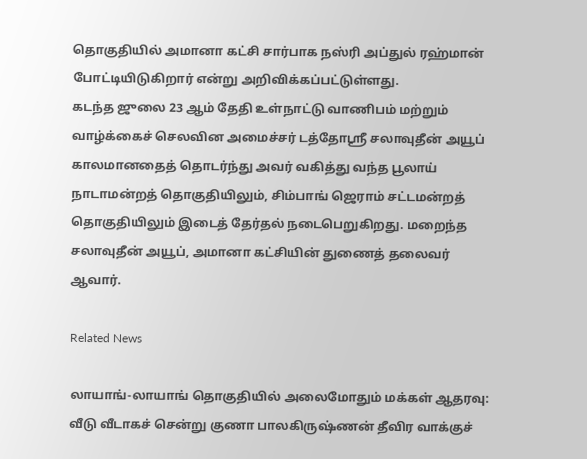தொகுதியில் அமானா கட்சி சார்பாக நஸ்ரி அப்துல் ரஹ்மான் போட்டியிடுகிறார் என்று அறிவிக்கப்பட்டுள்ளது.
கடந்த ஜுலை 23 ஆம் தேதி உள்நாட்டு வாணிபம் மற்றும் வாழ்க்கைச் செலவின அமைச்சர் டத்தோஸ்ரீ சலாவுதீன் அயூப் காலமானதைத் தொடர்ந்து அவர் வகித்து வந்த பூலாய் நாடாமன்றத் தொகுதியிலும், சிம்பாங் ஜெராம் சட்டமன்றத் தொகுதியிலும் இடைத் தேர்தல் நடைபெறுகிறது. மறைந்த சலாவுதீன் அயூப், அமானா கட்சியின் துணைத் தலைவர் ஆவார்.

Related News

லாயாங்-லாயாங் தொகுதியில் அலைமோதும் மக்கள் ஆதரவு: வீடு வீடாகச் சென்று குணா பாலகிருஷ்ணன் தீவிர வாக்குச்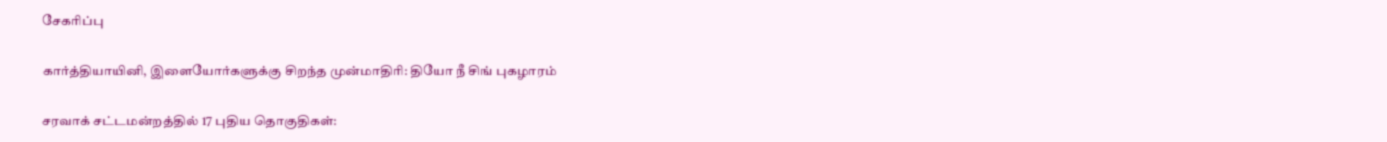சேகரிப்பு

கார்த்தியாயினி, இளையோர்களுக்கு சிறந்த முன்மாதிரி: தியோ நீ சிங் புகழாரம்

சரவாக் சட்டமன்றத்தில் 17 புதிய தொகுதிகள்: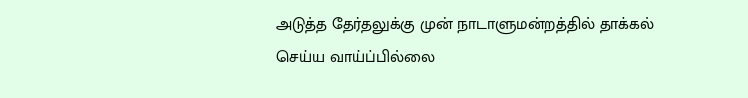அடுத்த தேர்தலுக்கு முன் நாடாளுமன்றத்தில் தாக்கல் செய்ய வாய்ப்பில்லை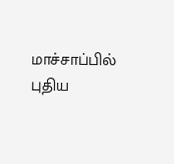மாச்சாப்பில் புதிய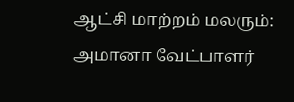ஆட்சி மாற்றம் மலரும்: அமானா வேட்பாளர்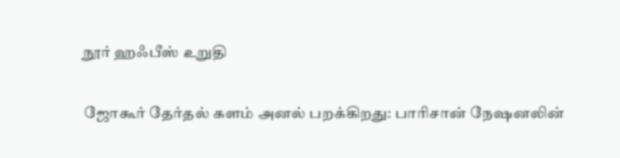நூர் ஹஃபீஸ் உறுதி

ஜோகூர் தேர்தல் களம் அனல் பறக்கிறது: பாரிசான் நேஷனலின்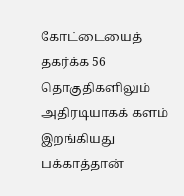கோட்டையைத் தகர்க்க 56 தொகுதிகளிலும் அதிரடியாகக் களம் இறங்கியது பக்காத்தான்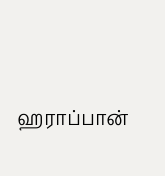ஹராப்பான்